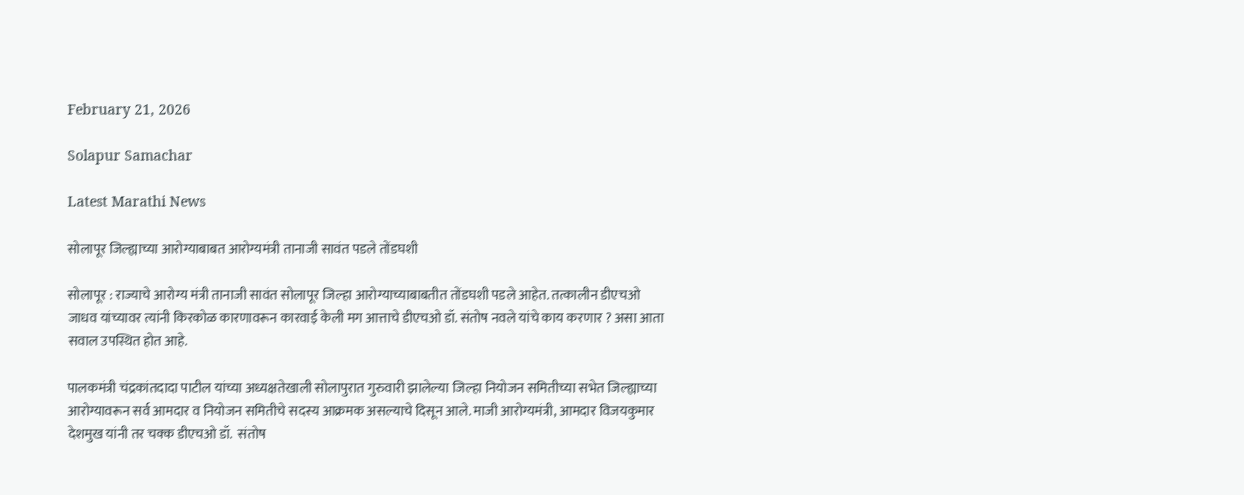February 21, 2026

Solapur Samachar

Latest Marathi News

सोलापूर जिल्ह्याच्या आरोग्याबाबत आरोग्यमंत्री तानाजी सावंत पडले तोंडघशी

सोलापूर : राज्याचे आरोग्य मंत्री तानाजी सावंत सोलापूर जिल्हा आरोग्याच्याबाबतीत तोंडघशी पडले आहेत. तत्कालीन डीएचओ जाधव यांच्यावर त्यांनी किरकोळ कारणावरून कारवाई केली मग आत्ताचे डीएचओ डॉ. संतोष नवले यांचे काय करणार ? असा आता सवाल उपस्थित होत आहे.

पालकमंत्री चंद्रकांतदादा पाटील यांच्या अध्यक्षतेखाली सोलापुरात गुरुवारी झालेल्या जिल्हा नियोजन समितीच्या सभेत जिल्ह्याच्या आरोग्यावरून सर्व आमदार व नियोजन समितीचे सदस्य आक्रमक असल्याचे दिसून आले. माजी आरोग्यमंत्री, आमदार विजयकुमार देशमुख यांनी तर चक्क डीएचओ डॉ.  संतोष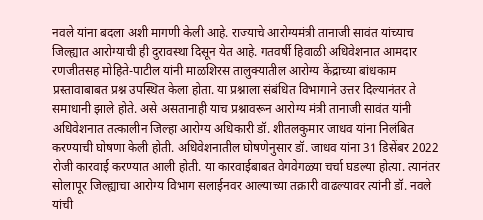नवले यांना बदला अशी मागणी केली आहे. राज्याचे आरोग्यमंत्री तानाजी सावंत यांच्याच जिल्ह्यात आरोग्याची ही दुरावस्था दिसून येत आहे. गतवर्षी हिवाळी अधिवेशनात आमदार रणजीतसह मोहिते-पाटील यांनी माळशिरस तालुक्यातील आरोग्य केंद्राच्या बांधकाम प्रस्तावाबाबत प्रश्न उपस्थित केला होता. या प्रश्नाला संबंधित विभागाने उत्तर दिल्यानंतर ते समाधानी झाले होते. असे असतानाही याच प्रश्नावरून आरोग्य मंत्री तानाजी सावंत यांनी अधिवेशनात तत्कालीन जिल्हा आरोग्य अधिकारी डॉ. शीतलकुमार जाधव यांना निलंबित करण्याची घोषणा केली होती. अधिवेशनातील घोषणेनुसार डॉ. जाधव यांना 31 डिसेंबर 2022 रोजी कारवाई करण्यात आली होती. या कारवाईबाबत वेगवेगळ्या चर्चा घडल्या होत्या. त्यानंतर सोलापूर जिल्ह्याचा आरोग्य विभाग सलाईनवर आल्याच्या तक्रारी वाढल्यावर त्यांनी डॉ. नवले यांची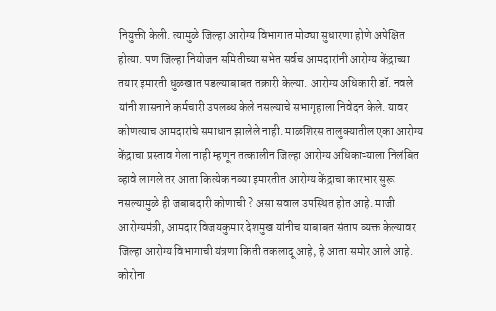नियुक्ती केली. त्यामुळे जिल्हा आरोग्य विभागात मोठ्या सुधारणा होणे अपेक्षित होत्या. पण जिल्हा नियोजन समितीच्या सभेत सर्वच आमदारांनी आरोग्य केंद्राच्या तयार इमारती धुळखात पडल्याबाबत तक्रारी केल्या. आरोग्य अधिकारी डॉ. नवले यांनी शासनाने कर्मचारी उपलब्ध केले नसल्याचे सभागृहाला निवेदन केले. यावर कोणत्याच आमदारांचे समाधान झालेले नाही. माळशिरस तालुक्यातील एका आरोग्य केंद्राचा प्रस्ताव गेला नाही म्हणून तत्कालीन जिल्हा आरोग्य अधिकाऱ्याला निलंबित व्हावे लागले तर आता कित्येक नव्या इमारतीत आरोग्य केंद्राचा कारभार सुरू नसल्यामुळे ही जबाबदारी कोणाची ? असा सवाल उपस्थित होत आहे. माजी आरोग्यमंत्री, आमदार विजयकुमार देशमुख यांनीच याबाबत संताप व्यक्त केल्यावर जिल्हा आरोग्य विभागाची यंत्रणा किती तकलादू आहे, हे आता समोर आले आहे. कोरोना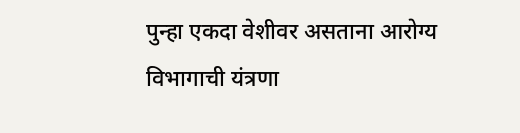पुन्हा एकदा वेशीवर असताना आरोग्य विभागाची यंत्रणा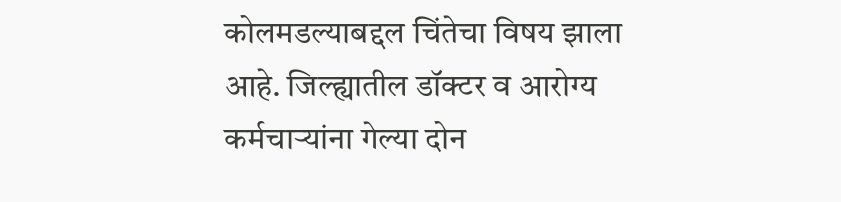कोलमडल्याबद्दल चिंतेचा विषय झाला आहे. जिल्ह्यातील डॉक्टर व आरोग्य कर्मचाऱ्यांना गेल्या दोन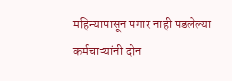महिन्यापासून पगार नाही पडलेल्या कर्मचाऱ्यांनी दोन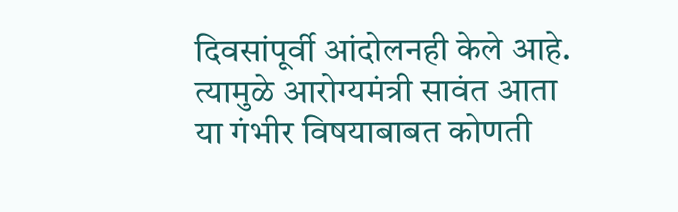दिवसांपूर्वी आंदोलनही केले आहे. त्यामुळे आरोग्यमंत्री सावंत आता या गंभीर विषयाबाबत कोणती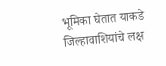भूमिका घेतात याकडे जिल्हावाशियांचे लक्ष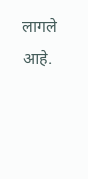लागले आहे.